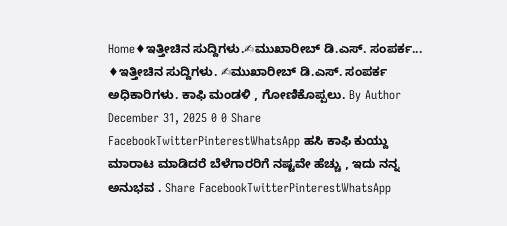Home♦ಇತ್ತೀಚಿನ ಸುದ್ದಿಗಳು.✍ಮುಖಾರೀಬ್ ಡಿ.ಎಸ್. ಸಂಪರ್ಕ... ♦ಇತ್ತೀಚಿನ ಸುದ್ದಿಗಳು. ✍ಮುಖಾರೀಬ್ ಡಿ.ಎಸ್. ಸಂಪರ್ಕ ಅಧಿಕಾರಿಗಳು. ಕಾಫಿ ಮಂಡಳಿ , ಗೋಣಿಕೊಪ್ಪಲು. By Author December 31, 2025 0 0 Share FacebookTwitterPinterestWhatsApp ಹಸಿ ಕಾಫಿ ಕುಯ್ದು ಮಾರಾಟ ಮಾಡಿದರೆ ಬೆಳೆಗಾರರಿಗೆ ನಷ್ಟವೇ ಹೆಚ್ಚು , ಇದು ನನ್ನ ಅನುಭವ . Share FacebookTwitterPinterestWhatsApp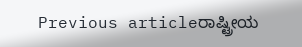Previous articleರಾಷ್ಟ್ರೀಯ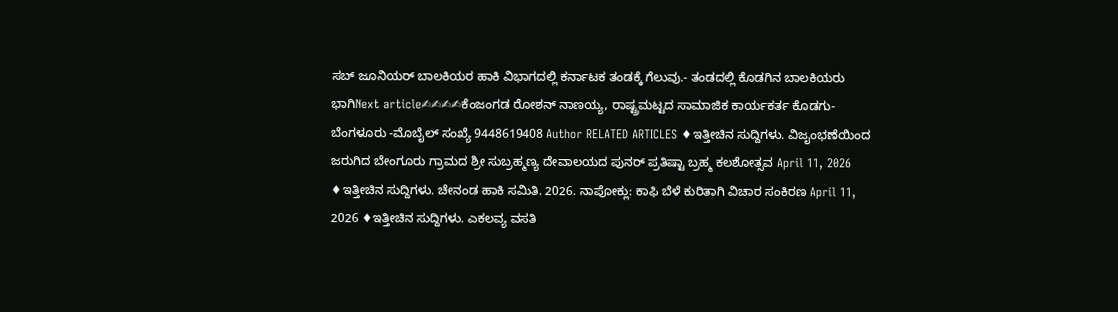ಸಬ್ ಜೂನಿಯರ್ ಬಾಲಕಿಯರ ಹಾಕಿ ವಿಭಾಗದಲ್ಲಿ ಕರ್ನಾಟಕ ತಂಡಕ್ಕೆ ಗೆಲುವು.- ತಂಡದಲ್ಲಿ ಕೊಡಗಿನ ಬಾಲಕಿಯರು ಭಾಗಿNext article✍✍✍✍ಕೆಂಜಂಗಡ ರೋಶನ್ ನಾಣಯ್ಯ, ರಾಷ್ಟ್ರಮಟ್ಟದ ಸಾಮಾಜಿಕ ಕಾರ್ಯಕರ್ತ ಕೊಡಗು-ಬೆಂಗಳೂರು -ಮೊಬೈಲ್ ಸಂಖ್ಯೆ 9448619408 Author RELATED ARTICLES ♦ಇತ್ತೀಚಿನ ಸುದ್ದಿಗಳು. ವಿಜೖಂಭಣೆಯಿಂದ ಜರುಗಿದ ಬೇಂಗೂರು ಗ್ರಾಮದ ಶ್ರೀ ಸುಬ್ರಹ್ಮಣ್ಯ ದೇವಾಲಯದ ಪುನರ್ ಪ್ರತಿಷ್ಟಾ ಬ್ರಹ್ಮ ಕಲಶೋತ್ಸವ April 11, 2026 ♦ಇತ್ತೀಚಿನ ಸುದ್ದಿಗಳು. ಚೇನಂಡ ಹಾಕಿ ಸಮಿತಿ. 2026. ನಾಪೋಕ್ಲು: ಕಾಫಿ ಬೆಳೆ ಕುರಿತಾಗಿ ವಿಚಾರ ಸಂಕಿರಣ April 11, 2026 ♦ಇತ್ತೀಚಿನ ಸುದ್ದಿಗಳು. ಎಕಲವ್ಯ ವಸತಿ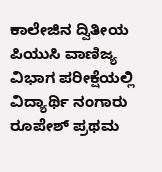ಕಾಲೇಜಿನ ದ್ವಿತೀಯ ಪಿಯುಸಿ ವಾಣಿಜ್ಯ ವಿಭಾಗ ಪರೀಕ್ಷೆಯಲ್ಲಿ ವಿದ್ಯಾರ್ಥಿ ನಂಗಾರು ರೂಪೇಶ್ ಪ್ರಥಮ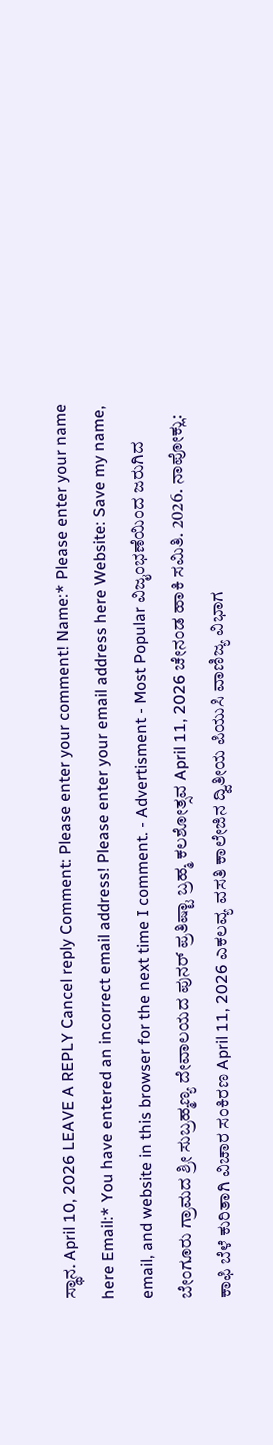ಸ್ಥಾನ. April 10, 2026 LEAVE A REPLY Cancel reply Comment: Please enter your comment! Name:* Please enter your name here Email:* You have entered an incorrect email address! Please enter your email address here Website: Save my name, email, and website in this browser for the next time I comment. - Advertisment - Most Popular ವಿಜೖಂಭಣೆಯಿಂದ ಜರುಗಿದ ಬೇಂಗೂರು ಗ್ರಾಮದ ಶ್ರೀ ಸುಬ್ರಹ್ಮಣ್ಯ ದೇವಾಲಯದ ಪುನರ್ ಪ್ರತಿಷ್ಟಾ ಬ್ರಹ್ಮ ಕಲಶೋತ್ಸವ April 11, 2026 ಚೇನಂಡ ಹಾಕಿ ಸಮಿತಿ. 2026. ನಾಪೋಕ್ಲು: ಕಾಫಿ ಬೆಳೆ ಕುರಿತಾಗಿ ವಿಚಾರ ಸಂಕಿರಣ April 11, 2026 ಎಕಲವ್ಯ ವಸತಿ ಕಾಲೇಜಿನ ದ್ವಿತೀಯ ಪಿಯುಸಿ ವಾಣಿಜ್ಯ ವಿಭಾಗ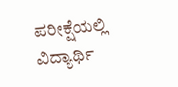ಪರೀಕ್ಷೆಯಲ್ಲಿ ವಿದ್ಯಾರ್ಥಿ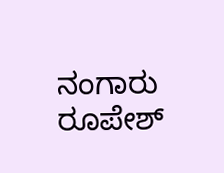ನಂಗಾರು ರೂಪೇಶ್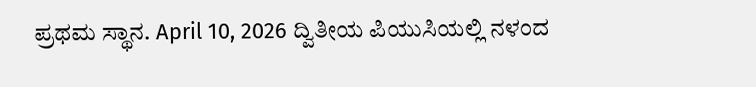ಪ್ರಥಮ ಸ್ಥಾನ. April 10, 2026 ದ್ವಿತೀಯ ಪಿಯುಸಿಯಲ್ಲಿ ನಳಂದ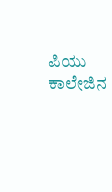ಪಿಯು ಕಾಲೇಜಿನ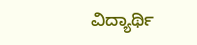ವಿದ್ಯಾರ್ಥಿ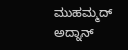ಮುಹಮ್ಮದ್ ಅದ್ನಾನ್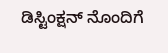ಡಿಸ್ಟಿಂಕ್ಷನ್ ನೊಂದಿಗೆ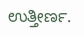ಉತ್ತೀರ್ಣ.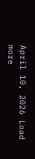April 10, 2026 Load more